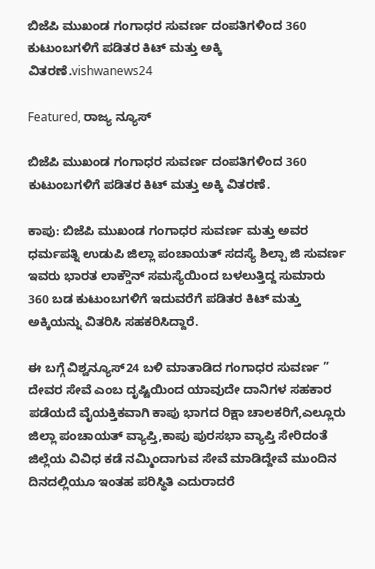ಬಿಜೆಪಿ ಮುಖಂಡ ಗಂಗಾಧರ ಸುವರ್ಣ ದಂಪತಿಗಳಿಂದ 360 ಕುಟುಂಬಗಳಿಗೆ ಪಡಿತರ ಕಿಟ್ ಮತ್ತು ಅಕ್ಕಿ ವಿತರಣೆ.vishwanews24

Featured, ರಾಜ್ಯ ನ್ಯೂಸ್

ಬಿಜೆಪಿ ಮುಖಂಡ ಗಂಗಾಧರ ಸುವರ್ಣ ದಂಪತಿಗಳಿಂದ 360 ಕುಟುಂಬಗಳಿಗೆ ಪಡಿತರ ಕಿಟ್ ಮತ್ತು ಅಕ್ಕಿ ವಿತರಣೆ.

ಕಾಪು: ಬಿಜೆಪಿ‌ ಮುಖಂಡ ಗಂಗಾಧರ ಸುವರ್ಣ ಮತ್ತು ಅವರ ಧರ್ಮಪತ್ನಿ‌ ಉಡುಪಿ ಜಿಲ್ಲಾ ಪಂಚಾಯತ್ ಸದಸ್ಯೆ ಶಿಲ್ಪಾ ಜಿ‌ ಸುವರ್ಣ ಇವರು ಭಾರತ ಲಾಕ್ಡೌನ್ ಸಮಸ್ಯೆಯಿಂದ ಬಳಲುತ್ತಿದ್ದ ಸುಮಾರು 360 ಬಡ ಕುಟುಂಬಗಳಿಗೆ ಇದುವರೆಗೆ ಪಡಿತರ ಕಿಟ್ ಮತ್ತು ಅಕ್ಕಿಯನ್ನು ವಿತರಿಸಿ ಸಹಕರಿಸಿದ್ದಾರೆ.

ಈ ಬಗ್ಗೆ ವಿಶ್ವನ್ಯೂಸ್24 ಬಳಿ‌ ಮಾತಾಡಿದ ಗಂಗಾಧರ ಸುವರ್ಣ ” ದೇವರ ಸೇವೆ ಎಂಬ ದೃಷ್ಟಿಯಿಂದ ಯಾವುದೇ ದಾನಿಗಳ ಸಹಕಾರ ಪಡೆಯದೆ ವೈಯಕ್ತಿಕವಾಗಿ ಕಾಪು ಭಾಗದ ರಿಕ್ಷಾ ಚಾಲಕರಿಗೆ,ಎಲ್ಲೂರು ಜಿಲ್ಲಾ ಪಂಚಾಯತ್ ವ್ಯಾಪ್ತಿ,ಕಾಪು ಪುರಸಭಾ ವ್ಯಾಪ್ತಿ ಸೇರಿದಂತೆ ಜಿಲ್ಲೆಯ ವಿವಿಧ ಕಡೆ ನಮ್ಮಿಂದಾಗುವ ಸೇವೆ ಮಾಡಿದ್ದೇವೆ ಮುಂದಿನ ದಿನದಲ್ಲಿಯೂ ಇಂತಹ ಪರಿಸ್ಥಿತಿ ಎದುರಾದರೆ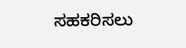ಸಹಕರಿಸಲು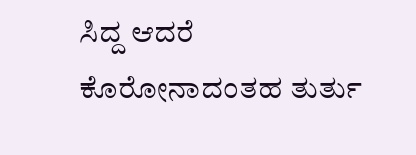ಸಿದ್ದ ಆದರೆ ಕೊರೋನಾದಂತಹ ತುರ್ತು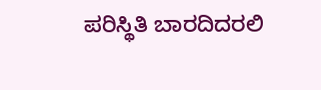ಪರಿಸ್ಥಿತಿ ಬಾರದಿದರಲಿ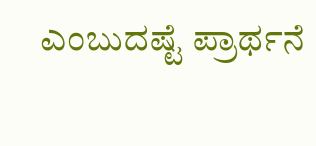ಎಂಬುದಷ್ಟೆ ಪ್ರಾರ್ಥನೆ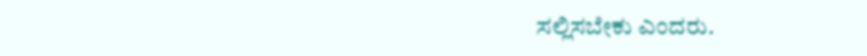ಸಲ್ಲಿಸಬೇಕು ಎಂದರು.